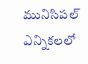మునిసిపల్ ఎన్నికలలో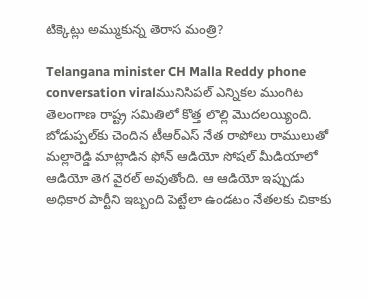టిక్కెట్లు అమ్ముకున్న తెరాస మంత్రి?

Telangana minister CH Malla Reddy phone conversation viralమునిసిపల్ ఎన్నికల ముంగిట తెలంగాణ రాష్ట్ర సమితిలో కొత్త లొల్లి మొదలయ్యింది. బోడుప్పల్‌కు చెందిన టీఆర్ఎస్ నేత రాపోలు రాములుతో మల్లారెడ్డి మాట్లాడిన ఫోన్ ఆడియో సోషల్ మీడియాలో ఆడియో తెగ వైరల్ అవుతోంది. ఆ ఆడియో ఇప్పుడు అధికార పార్టీని ఇబ్బంది పెట్టేలా ఉండటం నేతలకు చికాకు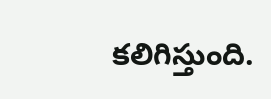కలిగిస్తుంది.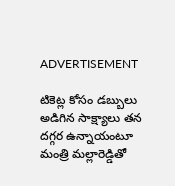ADVERTISEMENT

టికెట్ల కోసం డబ్బులు అడిగిన సాక్ష్యాలు తన దగ్గర ఉన్నాయంటూ మంత్రి మల్లారెడ్డితో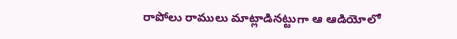రాపోలు రాములు మాట్లాడినట్టుగా ఆ ఆడియోలో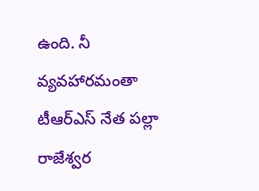ఉంది. నీ వ్యవహారమంతా టీఆర్ఎస్ నేత పల్లా రాజేశ్వర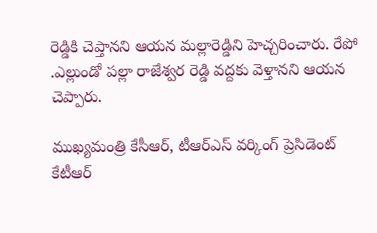రెడ్డికి చెప్తానని ఆయన మల్లారెడ్డిని హెచ్చరించారు. రేపో .ఎల్లుండో పల్లా రాజేశ్వర రెడ్డి వద్దకు వెళ్తానని ఆయన చెప్పారు.

ముఖ్యమంత్రి కేసీఆర్, టీఆర్ఎస్ వర్కింగ్ ప్రెసిడెంట్ కేటీఆర్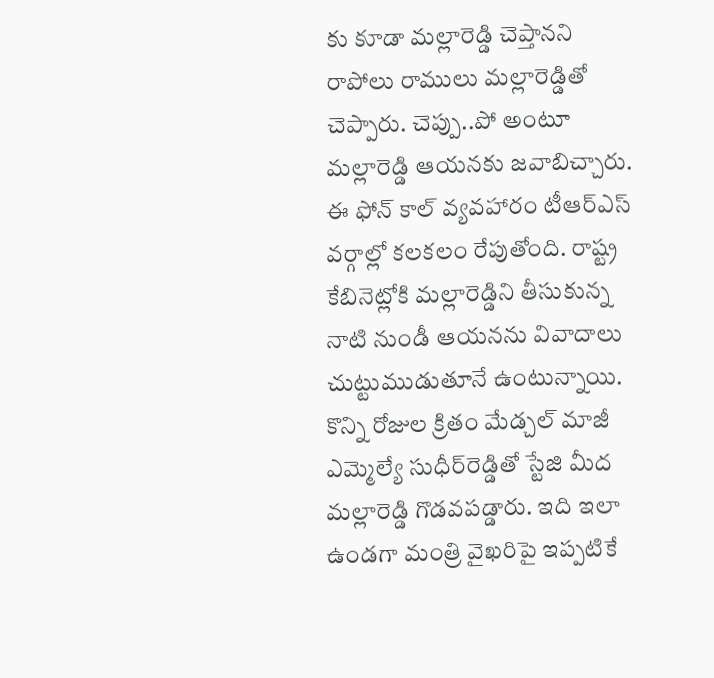కు కూడా మల్లారెడ్డి చెప్తానని రాపోలు రాములు మల్లారెడ్డితో చెప్పారు. చెప్పు..పో అంటూ మల్లారెడ్డి ఆయనకు జవాబిచ్చారు. ఈ ఫోన్ కాల్ వ్యవహారం టీఆర్ఎస్ వర్గాల్లో కలకలం రేపుతోంది. రాష్ట్ర కేబినెట్లోకి మల్లారెడ్డిని తీసుకున్న నాటి నుండీ ఆయనను వివాదాలు చుట్టుముడుతూనే ఉంటున్నాయి. కొన్ని రోజుల క్రితం మేడ్చల్ మాజీ ఎమ్మెల్యే సుధీర్‌రెడ్డితో స్టేజి మీద మల్లారెడ్డి గొడవపడ్డారు. ఇది ఇలా ఉండగా మంత్రి వైఖరిపై ఇప్పటికే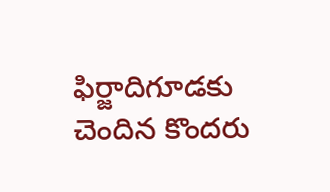ఫిర్జాదిగూడకు చెందిన కొందరు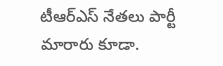టీఆర్ఎస్ నేతలు పార్టీ మారారు కూడా.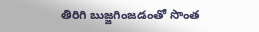తిరిగి బుజ్జగింజడంతో సొంత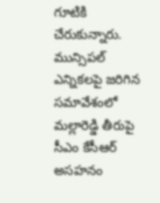గూటికి చేరుకున్నారు. మున్సిపల్ ఎన్నికలపై జరిగిన సమావేశంలో మల్లారెడ్డి తీరుపై సీఎం కేసీఆర్ అసహనం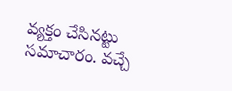వ్యక్తం చేసినట్టు సమాచారం. వచ్చే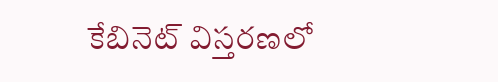కేబినెట్ విస్తరణలో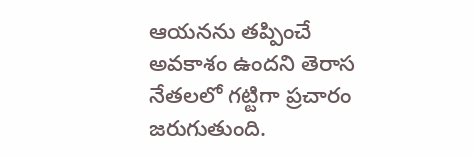ఆయనను తప్పించే అవకాశం ఉందని తెరాస నేతలలో గట్టిగా ప్రచారం జరుగుతుంది.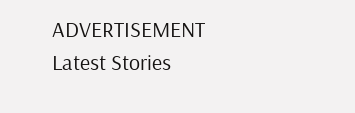ADVERTISEMENT
Latest Stories